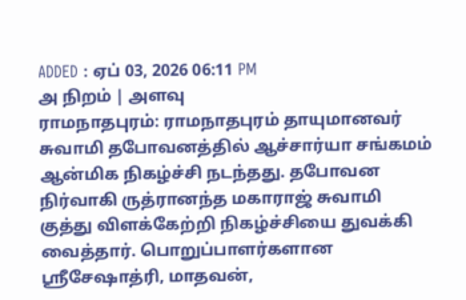ADDED : ஏப் 03, 2026 06:11 PM
அ நிறம் | அளவு
ராமநாதபுரம்: ராமநாதபுரம் தாயுமானவர் சுவாமி தபோவனத்தில் ஆச்சார்யா சங்கமம் ஆன்மிக நிகழ்ச்சி நடந்தது. தபோவன நிர்வாகி ருத்ரானந்த மகாராஜ் சுவாமி குத்து விளக்கேற்றி நிகழ்ச்சியை துவக்கி வைத்தார். பொறுப்பாளர்களான ஸ்ரீசேஷாத்ரி, மாதவன்,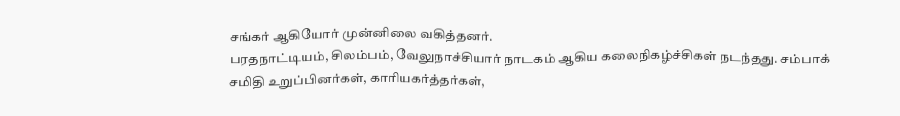சங்கர் ஆகியோர் முன்னிலை வகித்தனர்.
பரதநாட்டியம், சிலம்பம், வேலுநாச்சியார் நாடகம் ஆகிய கலைநிகழ்ச்சிகள் நடந்தது. சம்பாக் சமிதி உறுப்பினர்கள், காரியகர்த்தர்கள்,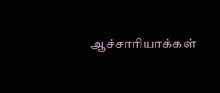ஆச்சாரியாக்கள்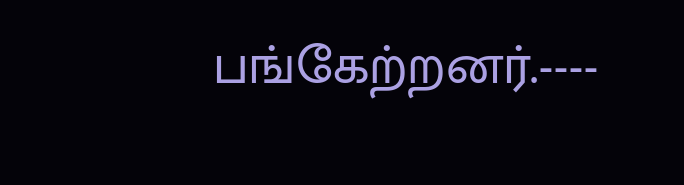பங்கேற்றனர்.----